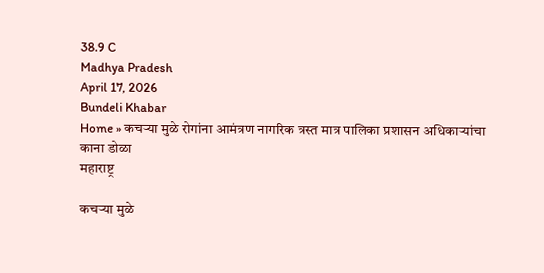38.9 C
Madhya Pradesh
April 17, 2026
Bundeli Khabar
Home » कचऱ्या मुळे रोगांना आमंत्रण नागरिक त्रस्त मात्र पालिका प्रशासन अधिकाऱ्यांचा काना डोळा
महाराष्ट्र

कचऱ्या मुळे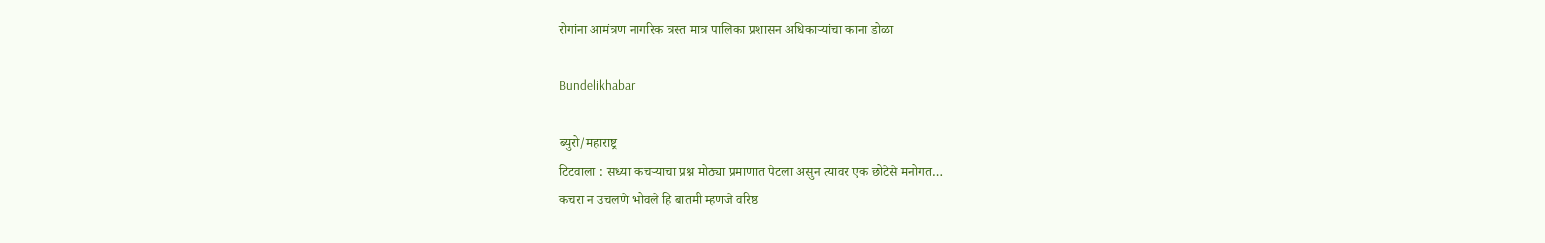रोगांना आमंत्रण नागरिक त्रस्त मात्र पालिका प्रशासन अधिकाऱ्यांचा काना डोळा

Bundelikhabar

ब्युरो/महाराष्ट्र
टिटवाला : सध्या कचऱ्याचा प्रश्न मोठ्या प्रमाणात पेटला असुन त्यावर एक छोटेसे मनोगत…
कचरा न उचलणे भोवले हि बातमी म्हणजे वरिष्ठ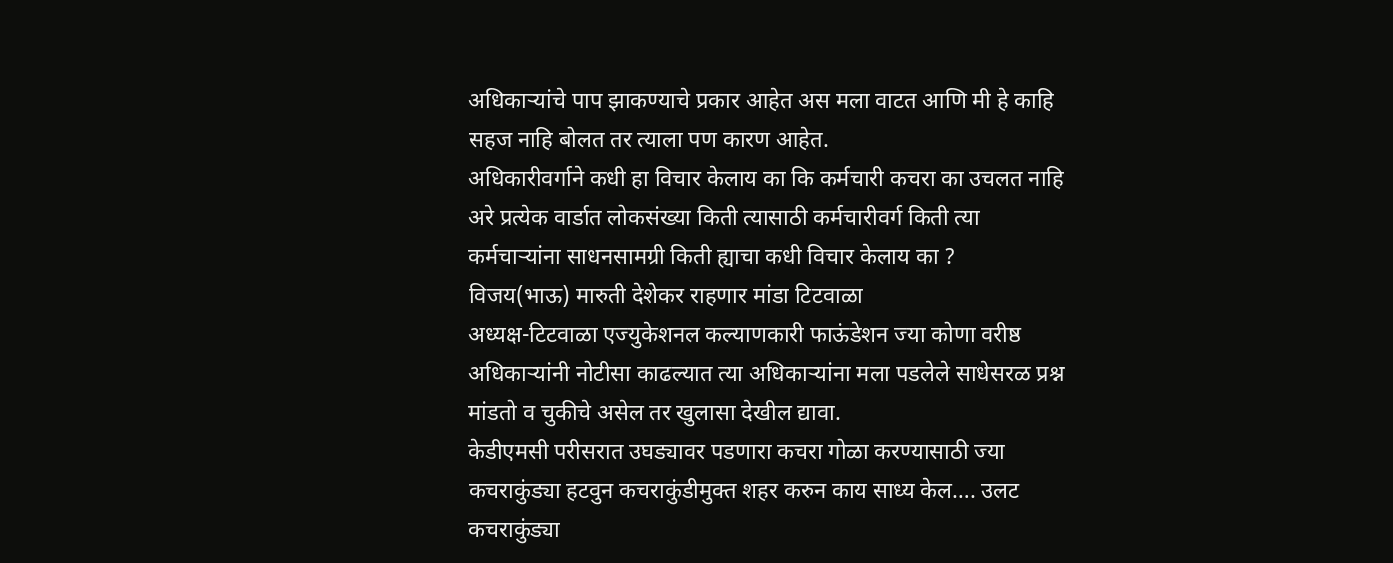अधिकाऱ्यांचे पाप झाकण्याचे प्रकार आहेत अस मला वाटत आणि मी हे काहि सहज नाहि बोलत तर त्याला पण कारण आहेत.
अधिकारीवर्गाने कधी हा विचार केलाय का कि कर्मचारी कचरा का उचलत नाहि अरे प्रत्येक वार्डात लोकसंख्या किती त्यासाठी कर्मचारीवर्ग किती त्या कर्मचाऱ्यांना साधनसामग्री किती ह्याचा कधी विचार केलाय का ?
विजय(भाऊ) मारुती देशेकर राहणार मांडा टिटवाळा
अध्यक्ष-टिटवाळा एज्युकेशनल कल्याणकारी फाऊंडेशन ज्या कोणा वरीष्ठ अधिकाऱ्यांनी नोटीसा काढल्यात त्या अधिकाऱ्यांना मला पडलेले साधेसरळ प्रश्न मांडतो व चुकीचे असेल तर खुलासा देखील द्यावा.
केडीएमसी परीसरात उघड्यावर पडणारा कचरा गोळा करण्यासाठी ज्या कचराकुंड्या हटवुन कचराकुंडीमुक्त शहर करुन काय साध्य केल…. उलट कचराकुंड्या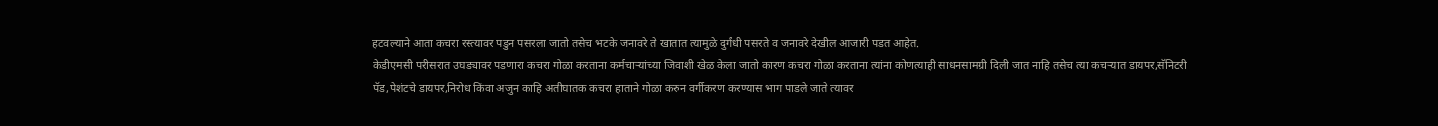हटवल्याने आता कचरा रस्त्यावर पडुन पसरला जातो तसेच भटके जनावरे ते खातात त्यामुळे दुर्गंधी पसरते व जनावरे देखील आजारी पडत आहेत.
केडीएमसी परीसरात उघड्यावर पडणारा कचरा गोळा करताना कर्मचाऱ्यांच्या जिवाशी खेळ केला जातो कारण कचरा गोळा करताना त्यांना कोणत्याही साधनसामग्री दिली जात नाहि तसेच त्या कचऱ्यात डायपर,सॅनिटरी पॅड,पेशंटचे डायपर,निरोध किंवा अजुन काहि अतीघातक कचरा हाताने गोळा करुन वर्गीकरण करण्यास भाग पाडले जाते त्यावर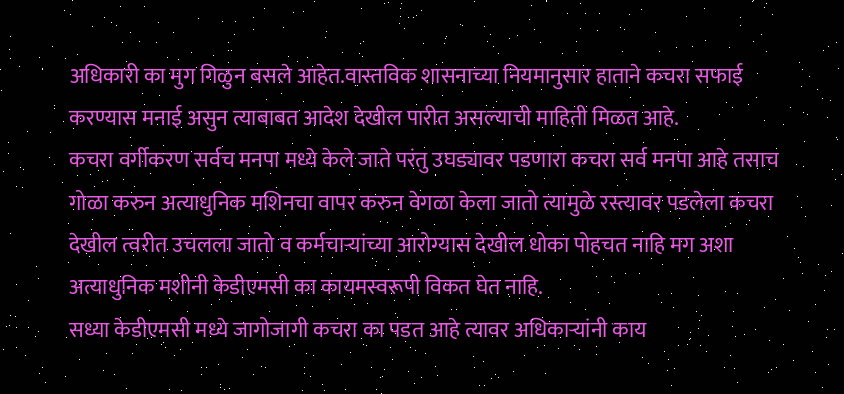अधिकारी का मुग गिळुन बसले आहेत.वास्तविक शासनाच्या नियमानुसार हाताने कचरा सफाई करण्यास मनाई असुन त्याबाबत आदेश देखील पारीत असल्याची माहिती मिळत आहे.
कचरा वर्गीकरण सर्वच मनपा मध्ये केले जाते परंतु उघड्यावर पडणारा कचरा सर्व मनपा आहे तसाच गोळा करुन अत्याधुनिक मशिनचा वापर करुन वेगळा केला जातो त्यामुळे रस्त्यावर पडलेला कचरा देखील त्वरीत उचलला जातो व कर्मचाऱ्यांच्या आरोग्यास देखील धोका पोहचत नाहि मग अशा अत्याधुनिक मशीनी केडीएमसी का कायमस्वरूपी विकत घेत नाहि.
सध्या केडीएमसी मध्ये जागोजागी कचरा का पडत आहे त्यावर अधिकाऱ्यांनी काय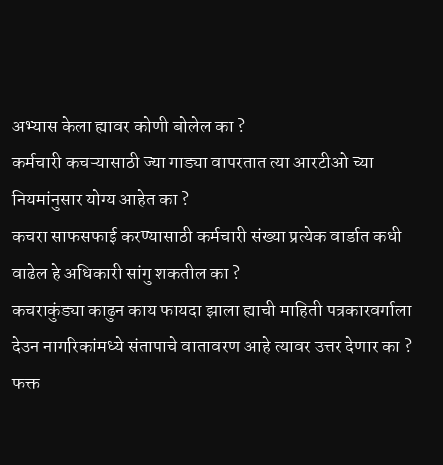अभ्यास केला ह्यावर कोणी बोलेल का ?
कर्मचारी कचऱ्यासाठी ज्या गाड्या वापरतात त्या आरटीओ च्या नियमांनुसार योग्य आहेत का ?
कचरा साफसफाई करण्यासाठी कर्मचारी संख्या प्रत्येक वार्डात कधी वाढेल हे अधिकारी सांगु शकतील का ?
कचराकुंड्या काढुन काय फायदा झाला ह्याची माहिती पत्रकारवर्गाला देउन नागरिकांमध्ये संतापाचे वातावरण आहे त्यावर उत्तर देणार का ?
फक्त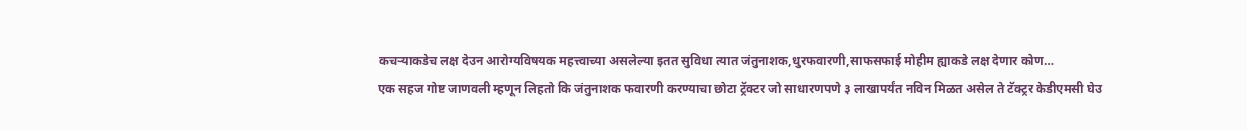कचऱ्याकडेच लक्ष देउन आरोग्यविषयक महत्त्वाच्या असलेल्या इतत सुविधा त्यात जंतुनाशक,धुरफवारणी,साफसफाई मोहीम ह्याकडे लक्ष देणार कोण…
एक सहज गोष्ट जाणवली म्हणून लिहतो कि जंतुनाशक फवारणी करण्याचा छोटा ट्रॅक्टर जो साधारणपणे ३ लाखापर्यंत नविन मिळत असेल ते टॅक्ट्रर केडीएमसी घेउ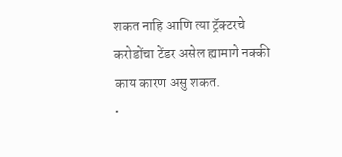शकत नाहि आणि त्या ट्रॅक्टरचे करोडोंचा टेंडर असेल ह्यामागे नक्की काय कारण असु शकत.
•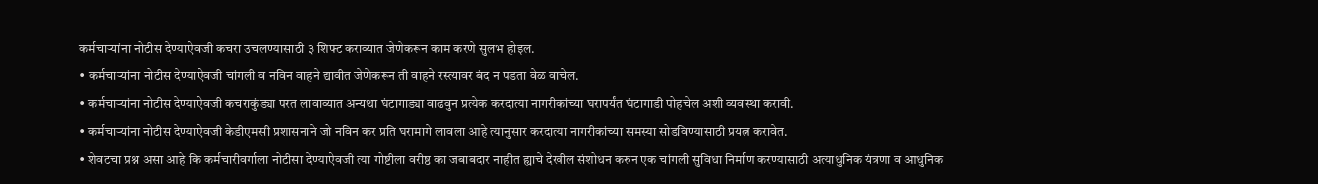कर्मचाऱ्यांना नोटीस देण्याऐवजी कचरा उचलण्यासाठी ३ शिफ्ट कराव्यात जेणेकरून काम करणे सुलभ होइल.
• कर्मचाऱ्यांना नोटीस देण्याऐवजी चांगली व नविन वाहने द्यावीत जेणेकरून ती वाहने रस्त्यावर बंद न पडता वेळ वाचेल.
• कर्मचाऱ्यांना नोटीस देण्याऐवजी कचराकुंड्या परत लावाव्यात अन्यथा घंटागाड्या वाढवुन प्रत्येक करदात्या नागरीकांच्या घरापर्यंत घंटागाडी पोहचेल अशी व्यवस्था करावी.
• कर्मचाऱ्यांना नोटीस देण्याऐवजी केडीएमसी प्रशासनाने जो नविन कर प्रति घरामागे लावला आहे त्यानुसार करदात्या नागरीकांच्या समस्या सोडविण्यासाठी प्रयत्न करावेत.
• शेवटचा प्रश्न असा आहे कि कर्मचारीवर्गाला नोटीसा देण्याऐवजी त्या गोष्टीला वरीष्ठ का जबाबदार नाहीत ह्याचे देखील संशोधन करुन एक चांगली सुविधा निर्माण करण्यासाठी अत्याधुनिक यंत्रणा व आधुनिक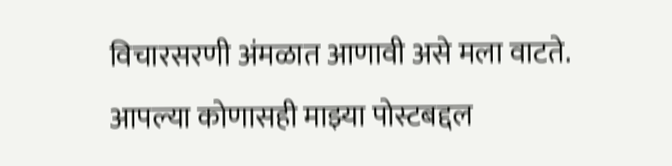विचारसरणी अंमळात आणावी असे मला वाटते.
आपल्या कोणासही माझ्या पोस्टबद्दल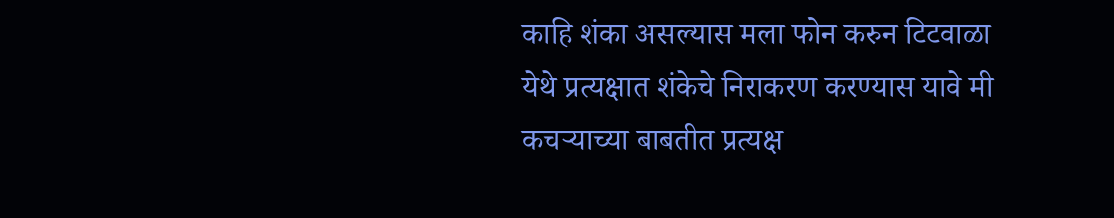काहि शंका असल्यास मला फोन करुन टिटवाळा येथे प्रत्यक्षात शंकेचे निराकरण करण्यास यावे मी कचऱ्याच्या बाबतीत प्रत्यक्ष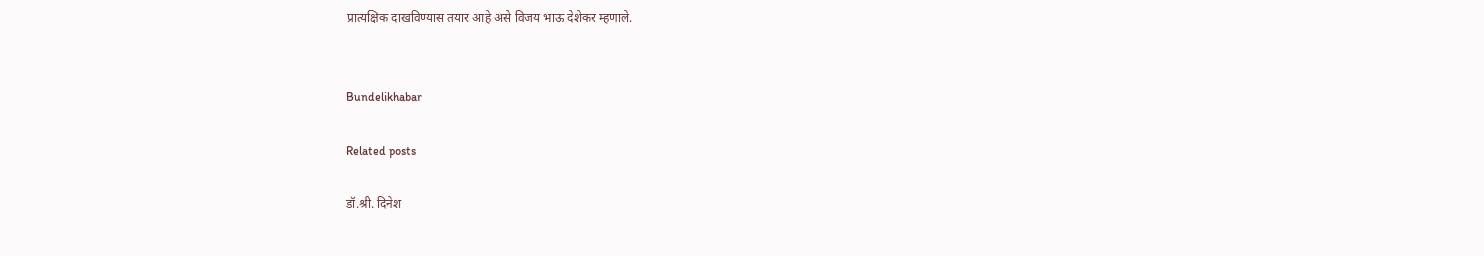प्रात्यक्षिक दाखविण्यास तयार आहे असे विजय भाऊ देशेकर म्हणाले.


Bundelikhabar

Related posts

डॉ.श्री. दिनेश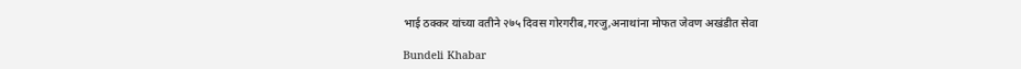भाई ठक्कर यांच्या वतीने २७५ दिवस गोरगरीब,गरजु,अनाथांना मोफत जेवण अखंडीत सेवा

Bundeli Khabar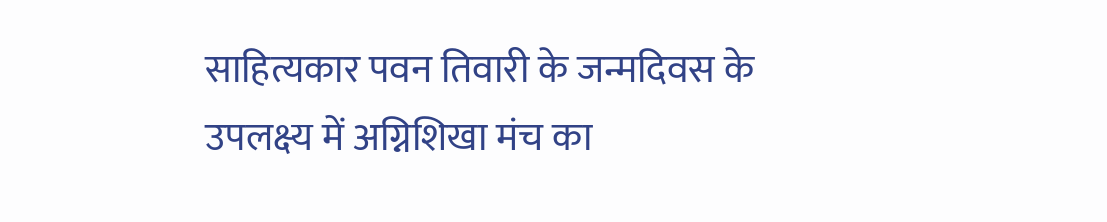साहित्यकार पवन तिवारी के जन्मदिवस के उपलक्ष्य में अग्निशिखा मंच का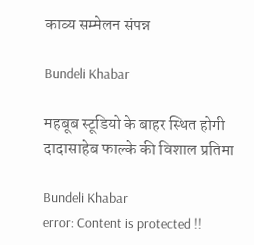काव्य सम्मेलन संपन्न

Bundeli Khabar

महबूब स्टूडियो के बाहर स्थित होगी दादासाहेब फाल्के की विशाल प्रतिमा

Bundeli Khabar
error: Content is protected !!